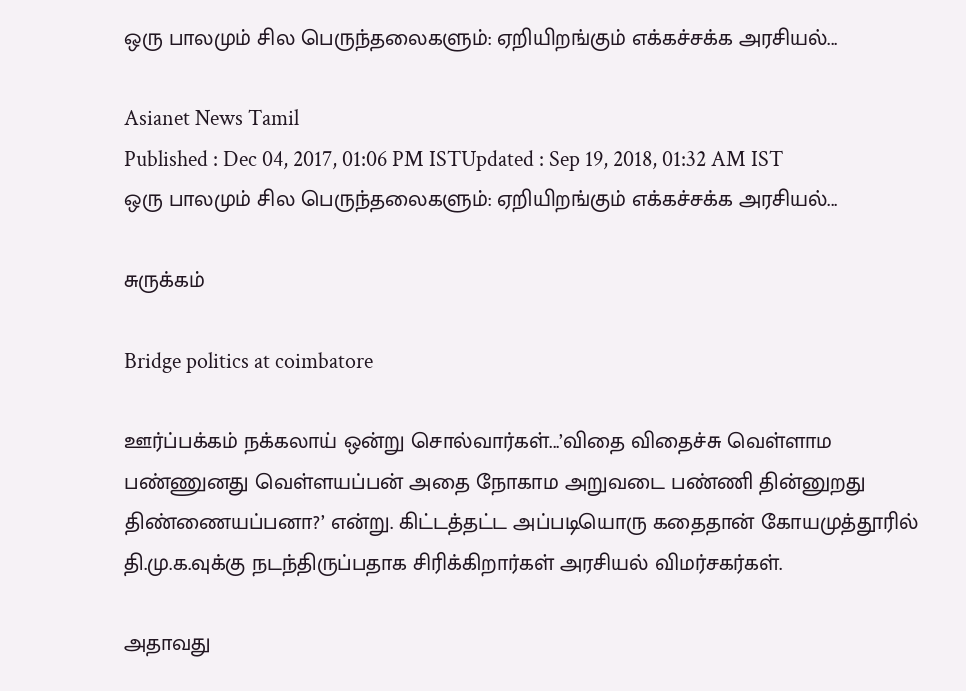ஒரு பாலமும் சில பெருந்தலைகளும்: ஏறியிறங்கும் எக்கச்சக்க அரசியல்...

Asianet News Tamil
Published : Dec 04, 2017, 01:06 PM ISTUpdated : Sep 19, 2018, 01:32 AM IST
ஒரு பாலமும் சில பெருந்தலைகளும்: ஏறியிறங்கும் எக்கச்சக்க அரசியல்...

சுருக்கம்

Bridge politics at coimbatore

ஊர்ப்பக்கம் நக்கலாய் ஒன்று சொல்வார்கள்...’விதை விதைச்சு வெள்ளாம பண்ணுனது வெள்ளயப்பன் அதை நோகாம அறுவடை பண்ணி தின்னுறது திண்ணையப்பனா?’ என்று. கிட்டத்தட்ட அப்படியொரு கதைதான் கோயமுத்தூரில் தி.மு.க.வுக்கு நடந்திருப்பதாக சிரிக்கிறார்கள் அரசியல் விமர்சகர்கள்.

அதாவது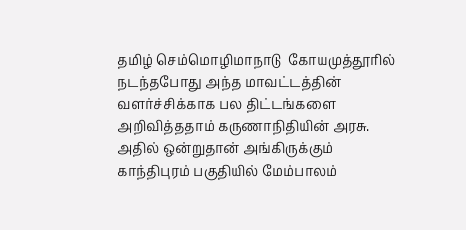தமிழ் செம்மொழிமாநாடு  கோயமுத்தூரில் நடந்தபோது அந்த மாவட்டத்தின் வளர்ச்சிக்காக பல திட்டங்களை அறிவித்ததாம் கருணாநிதியின் அரசு. அதில் ஒன்றுதான் அங்கிருக்கும் காந்திபுரம் பகுதியில் மேம்பாலம்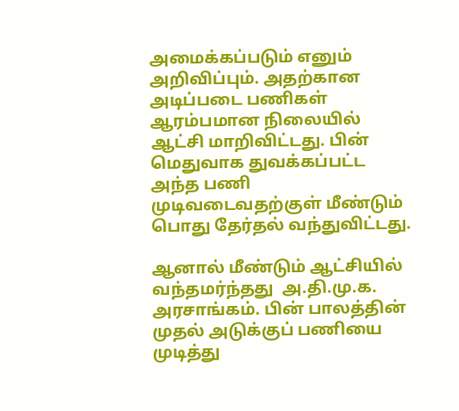அமைக்கப்படும் எனும் அறிவிப்பும். அதற்கான அடிப்படை பணிகள் ஆரம்பமான நிலையில் ஆட்சி மாறிவிட்டது. பின் மெதுவாக துவக்கப்பட்ட அந்த பணி முடிவடைவதற்குள் மீண்டும் பொது தேர்தல் வந்துவிட்டது.

ஆனால் மீண்டும் ஆட்சியில் வந்தமர்ந்தது  அ.தி.மு.க. அரசாங்கம். பின் பாலத்தின் முதல் அடுக்குப் பணியை முடித்து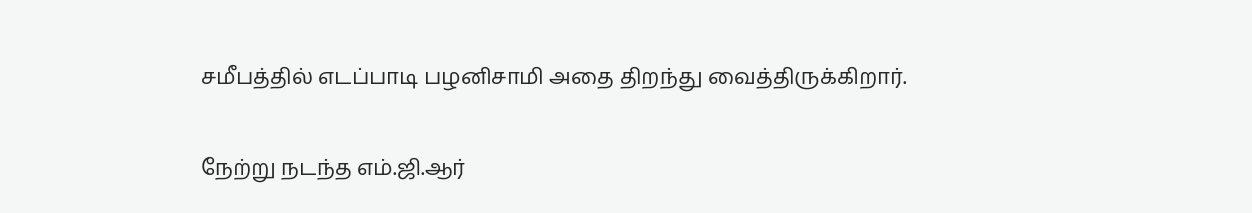சமீபத்தில் எடப்பாடி பழனிசாமி அதை திறந்து வைத்திருக்கிறார்.

நேற்று நடந்த எம்.ஜி.ஆர்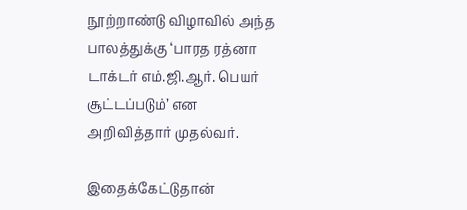நூற்றாண்டு விழாவில் அந்த பாலத்துக்கு ‘பாரத ரத்னா டாக்டர் எம்.ஜி.ஆர். பெயர் சூட்டப்படும்’ என அறிவித்தார் முதல்வர்.

இதைக்கேட்டுதான்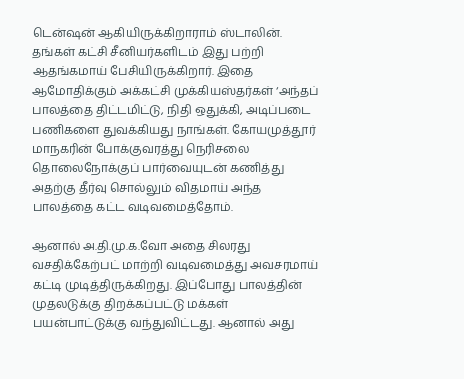டென்ஷன் ஆகியிருக்கிறாராம் ஸ்டாலின்.  தங்கள் கட்சி சீனியர்களிடம் இது பற்றி ஆதங்கமாய் பேசியிருக்கிறார். இதை ஆமோதிக்கும் அக்கட்சி முக்கியஸ்தர்கள் ‘அந்தப் பாலத்தை திட்டமிட்டு, நிதி ஒதுக்கி, அடிப்படை பணிகளை துவக்கியது நாங்கள். கோயமுத்தூர் மாநகரின் போக்குவரத்து நெரிசலை தொலைநோக்குப் பார்வையுடன் கணித்து அதற்கு தீர்வு சொல்லும் விதமாய் அந்த பாலத்தை கட்ட வடிவமைத்தோம்.

ஆனால் அ.தி.மு.க.வோ அதை சிலரது வசதிக்கேற்பட் மாற்றி வடிவமைத்து அவசரமாய் கட்டி முடித்திருக்கிறது. இப்போது பாலத்தின் முதலடுக்கு திறக்கப்பட்டு மக்கள் பயன்பாட்டுக்கு வந்துவிட்டது. ஆனால் அது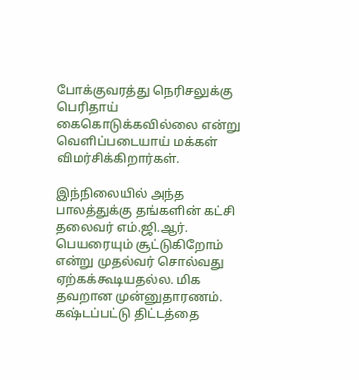போக்குவரத்து நெரிசலுக்கு பெரிதாய் கைகொடுக்கவில்லை என்று வெளிப்படையாய் மக்கள் விமர்சிக்கிறார்கள்.

இந்நிலையில் அந்த பாலத்துக்கு தங்களின் கட்சி தலைவர் எம்.ஜி.ஆர். பெயரையும் சூட்டுகிறோம் என்று முதல்வர் சொல்வது ஏற்கக்கூடியதல்ல. மிக தவறான முன்னுதாரணம். கஷ்டப்பட்டு திட்டத்தை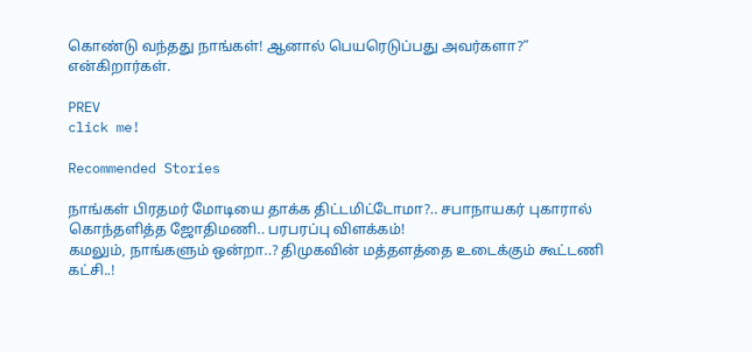கொண்டு வந்தது நாங்கள்! ஆனால் பெயரெடுப்பது அவர்களா?” என்கிறார்கள்.

PREV
click me!

Recommended Stories

நாங்கள் பிரதமர் மோடியை தாக்க திட்டமிட்டோமா?.. சபாநாயகர் புகாரால் கொந்தளித்த ஜோதிமணி.. பரபரப்பு விளக்கம்!
கமலும், நாங்களும் ஒன்றா..? திமுகவின் மத்தளத்தை உடைக்கும் கூட்டணி கட்சி..!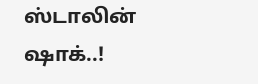ஸ்டாலின் ஷாக்..!